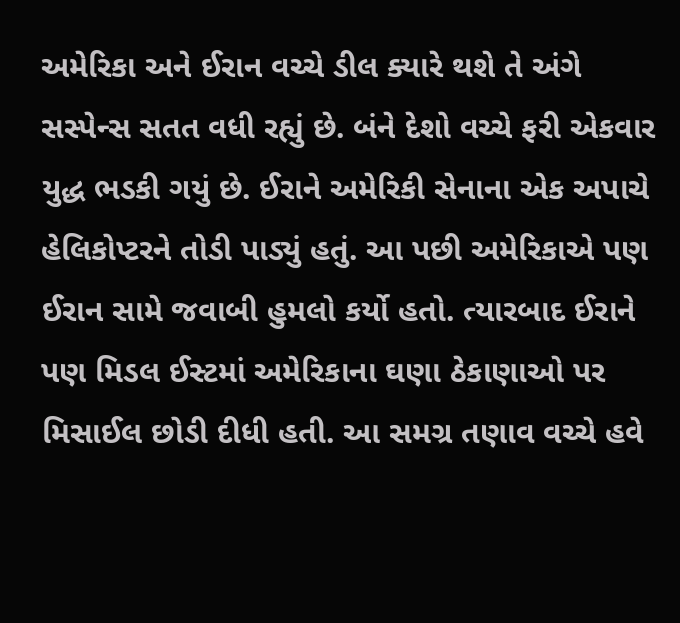અમેરિકા અને ઈરાન વચ્ચે ડીલ ક્યારે થશે તે અંગે સસ્પેન્સ સતત વધી રહ્યું છે. બંને દેશો વચ્ચે ફરી એકવાર યુદ્ધ ભડકી ગયું છે. ઈરાને અમેરિકી સેનાના એક અપાચે હેલિકોપ્ટરને તોડી પાડ્યું હતું. આ પછી અમેરિકાએ પણ ઈરાન સામે જવાબી હુમલો કર્યો હતો. ત્યારબાદ ઈરાને પણ મિડલ ઈસ્ટમાં અમેરિકાના ઘણા ઠેકાણાઓ પર મિસાઈલ છોડી દીધી હતી. આ સમગ્ર તણાવ વચ્ચે હવે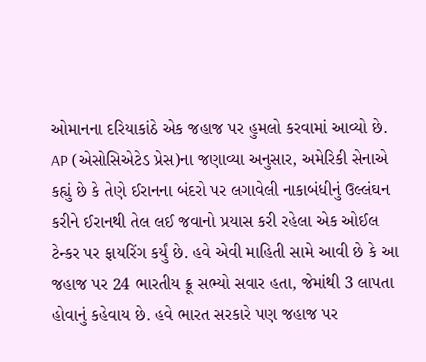ઓમાનના દરિયાકાંઠે એક જહાજ પર હુમલો કરવામાં આવ્યો છે. AP (એસોસિએટેડ પ્રેસ)ના જણાવ્યા અનુસાર, અમેરિકી સેનાએ કહ્યું છે કે તેણે ઈરાનના બંદરો પર લગાવેલી નાકાબંધીનું ઉલ્લંઘન કરીને ઈરાનથી તેલ લઈ જવાનો પ્રયાસ કરી રહેલા એક ઓઈલ ટેન્કર પર ફાયરિંગ કર્યું છે. હવે એવી માહિતી સામે આવી છે કે આ જહાજ પર 24 ભારતીય ક્રૂ સભ્યો સવાર હતા, જેમાંથી 3 લાપતા હોવાનું કહેવાય છે. હવે ભારત સરકારે પણ જહાજ પર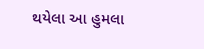થયેલા આ હુમલા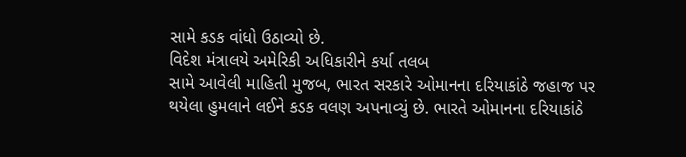સામે કડક વાંધો ઉઠાવ્યો છે.
વિદેશ મંત્રાલયે અમેરિકી અધિકારીને કર્યા તલબ
સામે આવેલી માહિતી મુજબ, ભારત સરકારે ઓમાનના દરિયાકાંઠે જહાજ પર થયેલા હુમલાને લઈને કડક વલણ અપનાવ્યું છે. ભારતે ઓમાનના દરિયાકાંઠે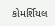કોમર્શિયલ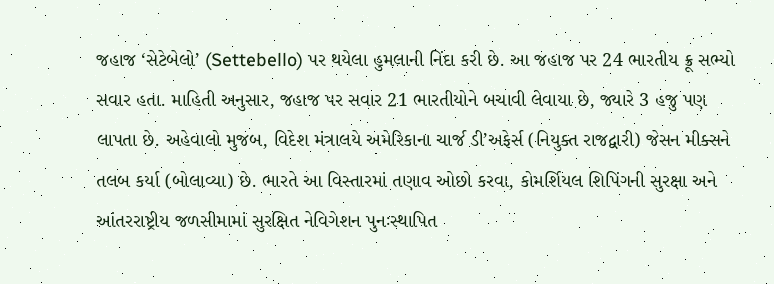જહાજ ‘સેટેબેલો’ (Settebello) પર થયેલા હુમલાની નિંદા કરી છે. આ જહાજ પર 24 ભારતીય ક્રૂ સભ્યો સવાર હતા. માહિતી અનુસાર, જહાજ પર સવાર 21 ભારતીયોને બચાવી લેવાયા છે, જ્યારે 3 હજુ પણ લાપતા છે. અહેવાલો મુજબ, વિદેશ મંત્રાલયે અમેરિકાના ચાર્જ ડી’અફેર્સ (નિયુક્ત રાજદ્વારી) જેસન મીક્સને તલબ કર્યા (બોલાવ્યા) છે. ભારતે આ વિસ્તારમાં તણાવ ઓછો કરવા, કોમર્શિયલ શિપિંગની સુરક્ષા અને આંતરરાષ્ટ્રીય જળસીમામાં સુરક્ષિત નેવિગેશન પુનઃસ્થાપિત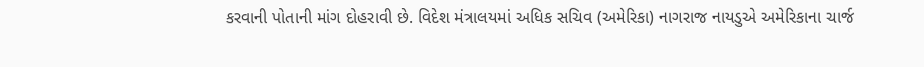કરવાની પોતાની માંગ દોહરાવી છે. વિદેશ મંત્રાલયમાં અધિક સચિવ (અમેરિકા) નાગરાજ નાયડુએ અમેરિકાના ચાર્જ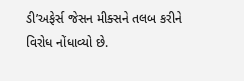ડી’અફેર્સ જેસન મીક્સને તલબ કરીને વિરોધ નોંધાવ્યો છે.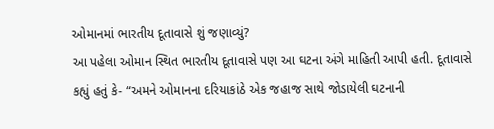ઓમાનમાં ભારતીય દૂતાવાસે શું જણાવ્યું?
આ પહેલા ઓમાન સ્થિત ભારતીય દૂતાવાસે પણ આ ઘટના અંગે માહિતી આપી હતી. દૂતાવાસે કહ્યું હતું કે- “અમને ઓમાનના દરિયાકાંઠે એક જહાજ સાથે જોડાયેલી ઘટનાની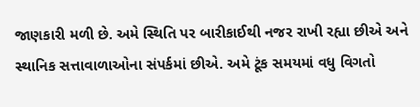જાણકારી મળી છે. અમે સ્થિતિ પર બારીકાઈથી નજર રાખી રહ્યા છીએ અને સ્થાનિક સત્તાવાળાઓના સંપર્કમાં છીએ. અમે ટૂંક સમયમાં વધુ વિગતો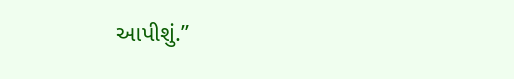આપીશું.”